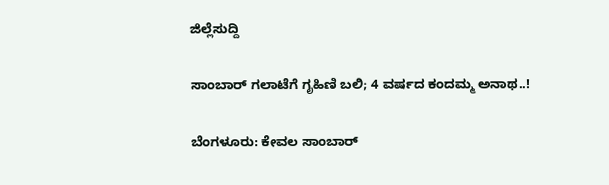ಜಿಲ್ಲೆಸುದ್ದಿ

ಸಾಂಬಾರ್ ಗಲಾಟೆಗೆ ಗೃಹಿಣಿ ಬಲಿ; 4 ವರ್ಷದ ಕಂದಮ್ಮ ಅನಾಥ..!

ಬೆಂಗಳೂರು: ಕೇವಲ ಸಾಂಬಾರ್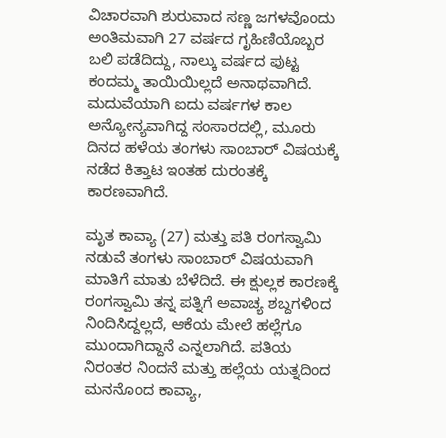ವಿಚಾರವಾಗಿ ಶುರುವಾದ ಸಣ್ಣ ಜಗಳವೊಂದು ಅಂತಿಮವಾಗಿ 27 ವರ್ಷದ ಗೃಹಿಣಿಯೊಬ್ಬರ ಬಲಿ ಪಡೆದಿದ್ದು, ನಾಲ್ಕು ವರ್ಷದ ಪುಟ್ಟ ಕಂದಮ್ಮ ತಾಯಿಯಿಲ್ಲದೆ ಅನಾಥವಾಗಿದೆ. ಮದುವೆಯಾಗಿ ಐದು ವರ್ಷಗಳ ಕಾಲ ಅನ್ಯೋನ್ಯವಾಗಿದ್ದ ಸಂಸಾರದಲ್ಲಿ, ಮೂರು ದಿನದ ಹಳೆಯ ತಂಗಳು ಸಾಂಬಾರ್ ವಿಷಯಕ್ಕೆ ನಡೆದ ಕಿತ್ತಾಟ ಇಂತಹ ದುರಂತಕ್ಕೆ ಕಾರಣವಾಗಿದೆ.

ಮೃತ ಕಾವ್ಯಾ (27) ಮತ್ತು ಪತಿ ರಂಗಸ್ವಾಮಿ ನಡುವೆ ತಂಗಳು ಸಾಂಬಾರ್ ವಿಷಯವಾಗಿ ಮಾತಿಗೆ ಮಾತು ಬೆಳೆದಿದೆ. ಈ ಕ್ಷುಲ್ಲಕ ಕಾರಣಕ್ಕೆ ರಂಗಸ್ವಾಮಿ ತನ್ನ ಪತ್ನಿಗೆ ಅವಾಚ್ಯ ಶಬ್ದಗಳಿಂದ ನಿಂದಿಸಿದ್ದಲ್ಲದೆ, ಆಕೆಯ ಮೇಲೆ ಹಲ್ಲೆಗೂ ಮುಂದಾಗಿದ್ದಾನೆ ಎನ್ನಲಾಗಿದೆ. ಪತಿಯ ನಿರಂತರ ನಿಂದನೆ ಮತ್ತು ಹಲ್ಲೆಯ ಯತ್ನದಿಂದ ಮನನೊಂದ ಕಾವ್ಯಾ,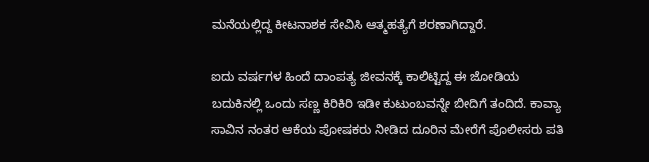ಮನೆಯಲ್ಲಿದ್ದ ಕೀಟನಾಶಕ ಸೇವಿಸಿ ಆತ್ಮಹತ್ಯೆಗೆ ಶರಣಾಗಿದ್ದಾರೆ.

ಐದು ವರ್ಷಗಳ ಹಿಂದೆ ದಾಂಪತ್ಯ ಜೀವನಕ್ಕೆ ಕಾಲಿಟ್ಟಿದ್ದ ಈ ಜೋಡಿಯ ಬದುಕಿನಲ್ಲಿ ಒಂದು ಸಣ್ಣ ಕಿರಿಕಿರಿ ಇಡೀ ಕುಟುಂಬವನ್ನೇ ಬೀದಿಗೆ ತಂದಿದೆ. ಕಾವ್ಯಾ ಸಾವಿನ ನಂತರ ಆಕೆಯ ಪೋಷಕರು ನೀಡಿದ ದೂರಿನ ಮೇರೆಗೆ ಪೊಲೀಸರು ಪತಿ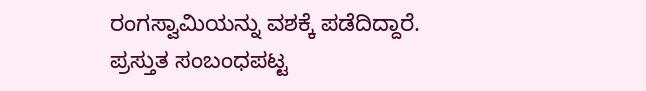ರಂಗಸ್ವಾಮಿಯನ್ನು ವಶಕ್ಕೆ ಪಡೆದಿದ್ದಾರೆ. ಪ್ರಸ್ತುತ ಸಂಬಂಧಪಟ್ಟ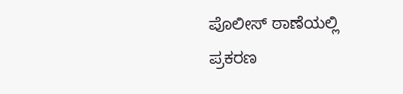ಪೊಲೀಸ್ ಠಾಣೆಯಲ್ಲಿ ಪ್ರಕರಣ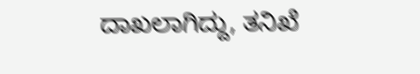ದಾಖಲಾಗಿದ್ದು, ತನಿಖೆ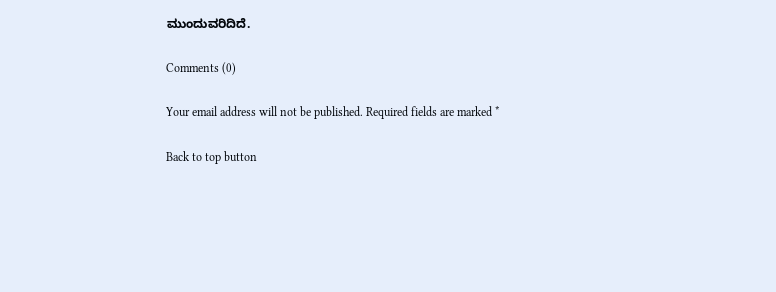ಮುಂದುವರಿದಿದೆ.

Comments (0)

Your email address will not be published. Required fields are marked *

Back to top button